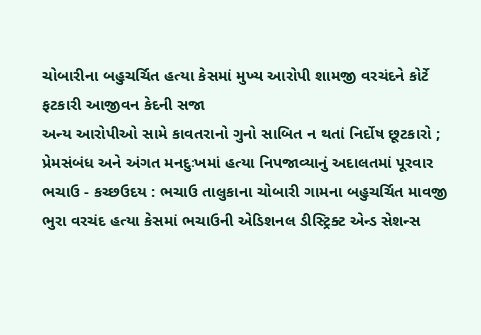ચોબારીના બહુચર્ચિત હત્યા કેસમાં મુખ્ય આરોપી શામજી વરચંદને કોર્ટે ફટકારી આજીવન કેદની સજા
અન્ય આરોપીઓ સામે કાવતરાનો ગુનો સાબિત ન થતાં નિર્દોષ છૂટકારો ; પ્રેમસંબંધ અને અંગત મનદુઃખમાં હત્યા નિપજાવ્યાનું અદાલતમાં પૂરવાર
ભચાઉ - કચ્છઉદય : ભચાઉ તાલુકાના ચોબારી ગામના બહુચર્ચિત માવજી ભુરા વરચંદ હત્યા કેસમાં ભચાઉની એડિશનલ ડીસ્ટ્રિક્ટ એન્ડ સેશન્સ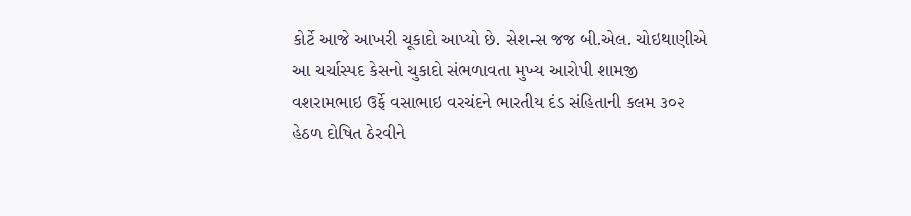કોર્ટે આજે આખરી ચૂકાદો આપ્યો છે. સેશન્સ જજ બી.એલ. ચોઇથાણીએ આ ચર્ચાસ્પદ કેસનો ચુકાદો સંભળાવતા મુખ્ય આરોપી શામજી વશરામભાઇ ઉર્ફે વસાભાઇ વરચંદને ભારતીય દંડ સંહિતાની કલમ ૩૦૨ હેઠળ દોષિત ઠેરવીને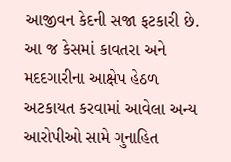આજીવન કેદની સજા ફટકારી છે. આ જ કેસમાં કાવતરા અને મદદગારીના આક્ષેપ હેઠળ અટકાયત કરવામાં આવેલા અન્ય આરોપીઓ સામે ગુનાહિત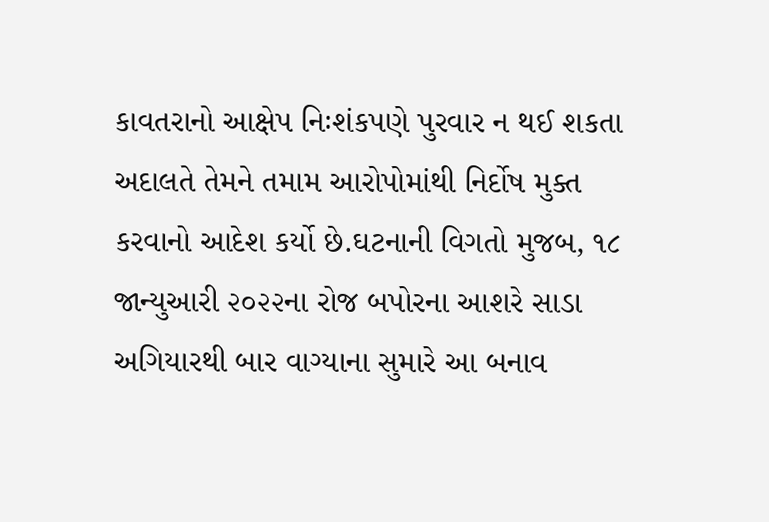કાવતરાનો આક્ષેપ નિઃશંકપણે પુરવાર ન થઈ શકતા અદાલતે તેમને તમામ આરોપોમાંથી નિર્દોષ મુક્ત કરવાનો આદેશ કર્યો છે.ઘટનાની વિગતો મુજબ, ૧૮ જાન્યુઆરી ૨૦૨૨ના રોજ બપોરના આશરે સાડા અગિયારથી બાર વાગ્યાના સુમારે આ બનાવ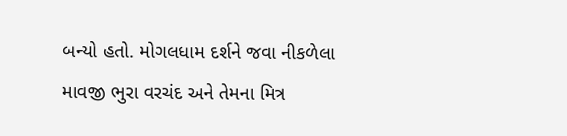બન્યો હતો. મોગલધામ દર્શને જવા નીકળેલા માવજી ભુરા વરચંદ અને તેમના મિત્ર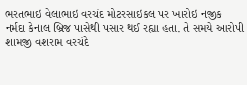ભરતભાઇ વેલાભાઇ વરચંદ મોટરસાઇકલ પર ખારોઇ નજીક નર્મદા કેનાલ બ્રિજ પાસેથી પસાર થઈ રહ્યા હતા. તે સમયે આરોપી શામજી વશરામ વરચંદે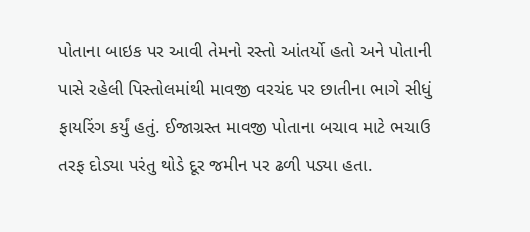પોતાના બાઇક પર આવી તેમનો રસ્તો આંતર્યો હતો અને પોતાની પાસે રહેલી પિસ્તોલમાંથી માવજી વરચંદ પર છાતીના ભાગે સીધું ફાયરિંગ કર્યું હતું. ઈજાગ્રસ્ત માવજી પોતાના બચાવ માટે ભચાઉ તરફ દોડ્યા પરંતુ થોડે દૂર જમીન પર ઢળી પડ્યા હતા.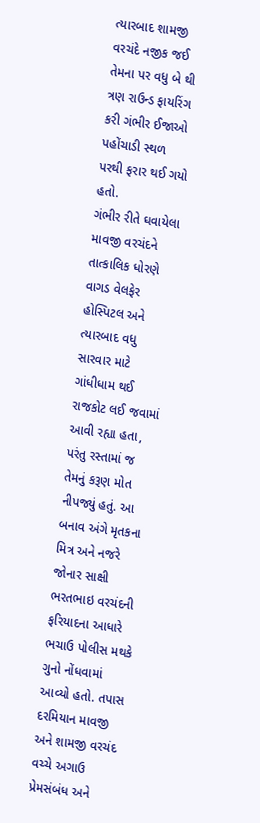ત્યારબાદ શામજી વરચંદે નજીક જઈ તેમના પર વધુ બે થી ત્રણ રાઉન્ડ ફાયરિંગ કરી ગંભીર ઈજાઓ પહોંચાડી સ્થળ પરથી ફરાર થઈ ગયો હતો.
ગંભીર રીતે ઘવાયેલા માવજી વરચંદને તાત્કાલિક ધોરણે વાગડ વેલફેર હોસ્પિટલ અને ત્યારબાદ વધુ સારવાર માટે ગાંધીધામ થઈ રાજકોટ લઈ જવામાં આવી રહ્યા હતા, પરંતુ રસ્તામાં જ તેમનું કરૂણ મોત નીપજ્યું હતું. આ બનાવ અંગે મૃતકના મિત્ર અને નજરે જોનાર સાક્ષી ભરતભાઇ વરચંદની ફરિયાદના આધારે ભચાઉ પોલીસ મથકે ગુનો નોંધવામાં આવ્યો હતો. તપાસ દરમિયાન માવજી અને શામજી વરચંદ વચ્ચે અગાઉ પ્રેમસંબંધ અને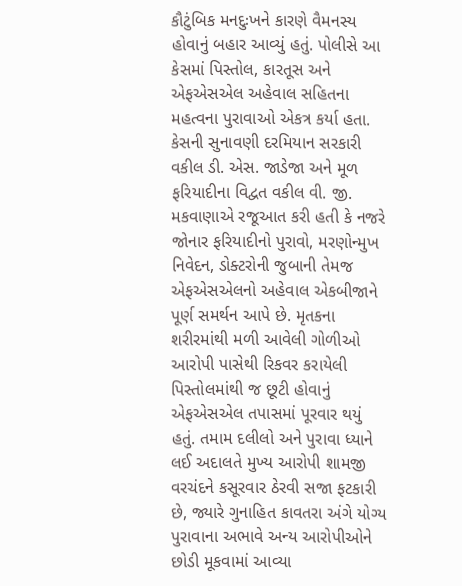કૌટુંબિક મનદુઃખને કારણે વૈમનસ્ય હોવાનું બહાર આવ્યું હતું. પોલીસે આ કેસમાં પિસ્તોલ, કારતૂસ અને એફએસએલ અહેવાલ સહિતના મહત્વના પુરાવાઓ એકત્ર કર્યા હતા.
કેસની સુનાવણી દરમિયાન સરકારી વકીલ ડી. એસ. જાડેજા અને મૂળ ફરિયાદીના વિદ્વત વકીલ વી. જી. મકવાણાએ રજૂઆત કરી હતી કે નજરે જોનાર ફરિયાદીનો પુરાવો, મરણોન્મુખ નિવેદન, ડોક્ટરોની જુબાની તેમજ એફએસએલનો અહેવાલ એકબીજાને પૂર્ણ સમર્થન આપે છે. મૃતકના શરીરમાંથી મળી આવેલી ગોળીઓ આરોપી પાસેથી રિકવર કરાયેલી પિસ્તોલમાંથી જ છૂટી હોવાનું એફએસએલ તપાસમાં પૂરવાર થયું હતું. તમામ દલીલો અને પુરાવા ધ્યાને લઈ અદાલતે મુખ્ય આરોપી શામજી વરચંદને કસૂરવાર ઠેરવી સજા ફટકારી છે, જ્યારે ગુનાહિત કાવતરા અંગે યોગ્ય પુરાવાના અભાવે અન્ય આરોપીઓને છોડી મૂકવામાં આવ્યા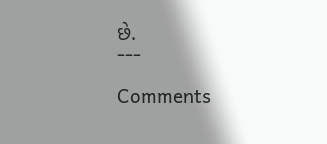છે.
---

Comments